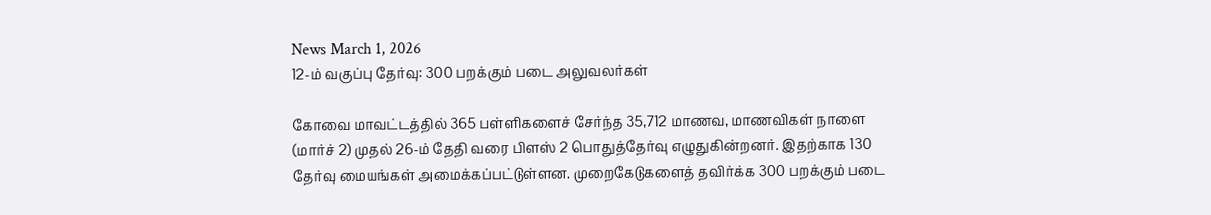News March 1, 2026
12-ம் வகுப்பு தேர்வு: 300 பறக்கும் படை அலுவலர்கள்

கோவை மாவட்டத்தில் 365 பள்ளிகளைச் சேர்ந்த 35,712 மாணவ, மாணவிகள் நாளை (மார்ச் 2) முதல் 26-ம் தேதி வரை பிளஸ் 2 பொதுத்தேர்வு எழுதுகின்றனர். இதற்காக 130 தேர்வு மையங்கள் அமைக்கப்பட்டுள்ளன. முறைகேடுகளைத் தவிர்க்க 300 பறக்கும் படை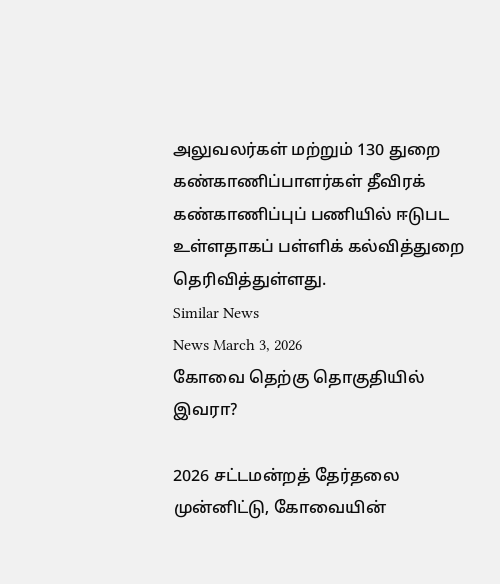அலுவலர்கள் மற்றும் 130 துறை கண்காணிப்பாளர்கள் தீவிரக் கண்காணிப்புப் பணியில் ஈடுபட உள்ளதாகப் பள்ளிக் கல்வித்துறை தெரிவித்துள்ளது.
Similar News
News March 3, 2026
கோவை தெற்கு தொகுதியில் இவரா?

2026 சட்டமன்றத் தேர்தலை முன்னிட்டு, கோவையின்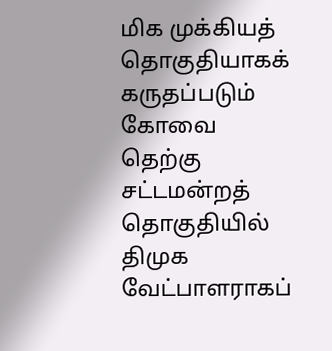மிக முக்கியத் தொகுதியாகக் கருதப்படும் கோவை தெற்கு சட்டமன்றத் தொகுதியில் திமுக வேட்பாளராகப்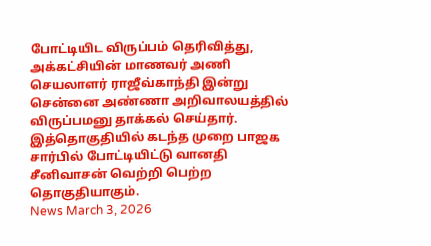போட்டியிட விருப்பம் தெரிவித்து, அக்கட்சியின் மாணவர் அணி செயலாளர் ராஜீவ்காந்தி இன்று சென்னை அண்ணா அறிவாலயத்தில் விருப்பமனு தாக்கல் செய்தார். இத்தொகுதியில் கடந்த முறை பாஜக சார்பில் போட்டியிட்டு வானதி சீனிவாசன் வெற்றி பெற்ற தொகுதியாகும்.
News March 3, 2026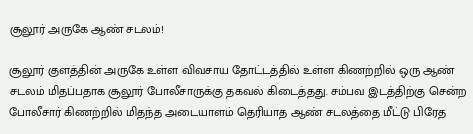சூலூர் அருகே ஆண் சடலம்!

சூலூர் குளத்தின் அருகே உள்ள விவசாய தோட்டத்தில் உள்ள கிணற்றில் ஒரு ஆண் சடலம் மிதப்பதாக சூலூர் போலீசாருக்கு தகவல் கிடைத்தது. சம்பவ இடத்திற்கு சென்ற போலீசார் கிணற்றில் மிதந்த அடையாளம் தெரியாத ஆண் சடலத்தை மீட்டு பிரேத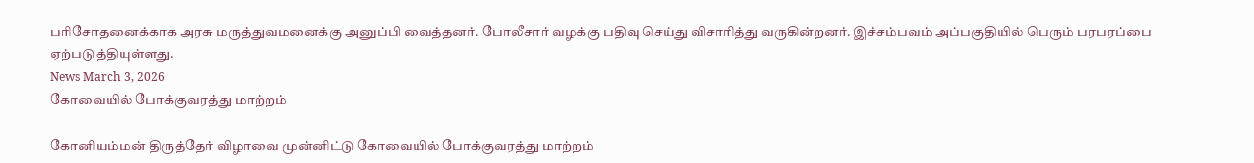பரிசோதனைக்காக அரசு மருத்துவமனைக்கு அனுப்பி வைத்தனர். போலீசார் வழக்கு பதிவு செய்து விசாரித்து வருகின்றனர். இச்சம்பவம் அப்பகுதியில் பெரும் பரபரப்பை ஏற்படுத்தியுள்ளது.
News March 3, 2026
கோவையில் போக்குவரத்து மாற்றம்

கோனியம்மன் திருத்தேர் விழாவை முன்னிட்டு கோவையில் போக்குவரத்து மாற்றம்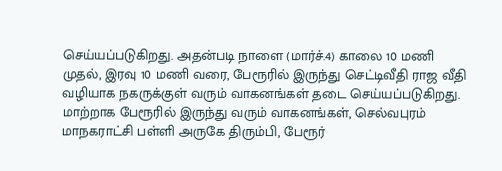செய்யப்படுகிறது. அதன்படி நாளை (மார்ச்.4) காலை 10 மணி முதல், இரவு 10 மணி வரை, பேரூரில் இருந்து செட்டிவீதி ராஜ வீதி வழியாக நகருக்குள் வரும் வாகனங்கள் தடை செய்யப்படுகிறது. மாற்றாக பேரூரில் இருந்து வரும் வாகனங்கள், செல்வபுரம் மாநகராட்சி பள்ளி அருகே திரும்பி, பேரூர்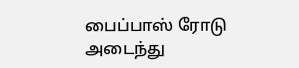பைப்பாஸ் ரோடு அடைந்து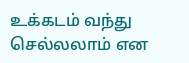உக்கடம் வந்து செல்லலாம் என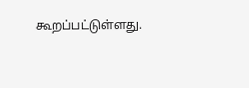கூறப்பட்டுள்ளது.